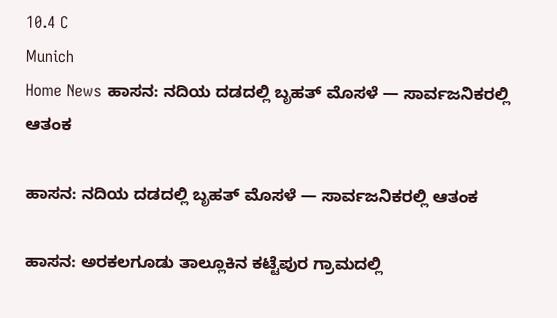10.4 C
Munich
Home News ಹಾಸನ: ನದಿಯ ದಡದಲ್ಲಿ ಬೃಹತ್ ಮೊಸಳೆ — ಸಾರ್ವಜನಿಕರಲ್ಲಿ ಆತಂಕ

ಹಾಸನ: ನದಿಯ ದಡದಲ್ಲಿ ಬೃಹತ್ ಮೊಸಳೆ — ಸಾರ್ವಜನಿಕರಲ್ಲಿ ಆತಂಕ

ಹಾಸನ: ಅರಕಲಗೂಡು ತಾಲ್ಲೂಕಿನ ಕಟ್ಟೆಪುರ ಗ್ರಾಮದಲ್ಲಿ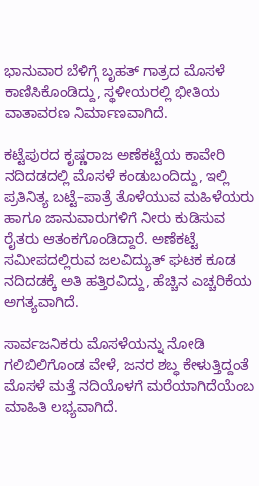ಭಾನುವಾರ ಬೆಳಿಗ್ಗೆ ಬೃಹತ್ ಗಾತ್ರದ ಮೊಸಳೆ ಕಾಣಿಸಿಕೊಂಡಿದ್ದು, ಸ್ಥಳೀಯರಲ್ಲಿ ಭೀತಿಯ ವಾತಾವರಣ ನಿರ್ಮಾಣವಾಗಿದೆ.

ಕಟ್ಟೆಪುರದ ಕೃಷ್ಣರಾಜ ಅಣೆಕಟ್ಟೆಯ ಕಾವೇರಿ ನದಿದಡದಲ್ಲಿ ಮೊಸಳೆ ಕಂಡುಬಂದಿದ್ದು, ಇಲ್ಲಿ ಪ್ರತಿನಿತ್ಯ ಬಟ್ಟೆ–ಪಾತ್ರೆ ತೊಳೆಯುವ ಮಹಿಳೆಯರು ಹಾಗೂ ಜಾನುವಾರುಗಳಿಗೆ ನೀರು ಕುಡಿಸುವ ರೈತರು ಆತಂಕಗೊಂಡಿದ್ದಾರೆ. ಅಣೆಕಟ್ಟೆ ಸಮೀಪದಲ್ಲಿರುವ ಜಲವಿದ್ಯುತ್ ಘಟಕ ಕೂಡ ನದಿದಡಕ್ಕೆ ಅತಿ ಹತ್ತಿರವಿದ್ದು, ಹೆಚ್ಚಿನ ಎಚ್ಚರಿಕೆಯ ಅಗತ್ಯವಾಗಿದೆ.

ಸಾರ್ವಜನಿಕರು ಮೊಸಳೆಯನ್ನು ನೋಡಿ ಗಲಿಬಿಲಿಗೊಂಡ ವೇಳೆ, ಜನರ ಶಬ್ಧ ಕೇಳುತ್ತಿದ್ದಂತೆ ಮೊಸಳೆ ಮತ್ತೆ ನದಿಯೊಳಗೆ ಮರೆಯಾಗಿದೆಯೆಂಬ ಮಾಹಿತಿ ಲಭ್ಯವಾಗಿದೆ.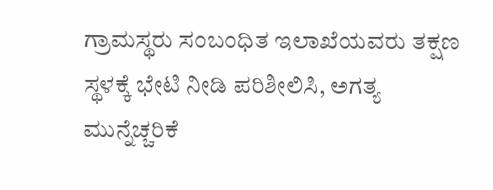ಗ್ರಾಮಸ್ಥರು ಸಂಬಂಧಿತ ಇಲಾಖೆಯವರು ತಕ್ಷಣ ಸ್ಥಳಕ್ಕೆ ಭೇಟಿ ನೀಡಿ ಪರಿಶೀಲಿಸಿ, ಅಗತ್ಯ ಮುನ್ನೆಚ್ಚರಿಕೆ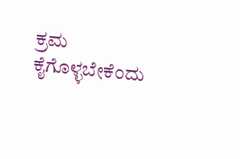ಕ್ರಮ ಕೈಗೊಳ್ಳಬೇಕೆಂದು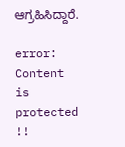ಆಗ್ರಹಿಸಿದ್ದಾರೆ.

error: Content is protected !!